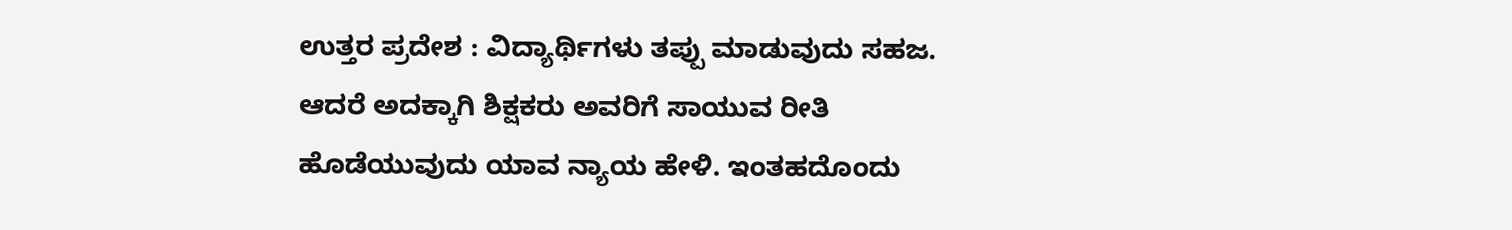ಉತ್ತರ ಪ್ರದೇಶ : ವಿದ್ಯಾರ್ಥಿಗಳು ತಪ್ಪು ಮಾಡುವುದು ಸಹಜ. ಆದರೆ ಅದಕ್ಕಾಗಿ ಶಿಕ್ಷಕರು ಅವರಿಗೆ ಸಾಯುವ ರೀತಿ ಹೊಡೆಯುವುದು ಯಾವ ನ್ಯಾಯ ಹೇಳಿ. ಇಂತಹದೊಂದು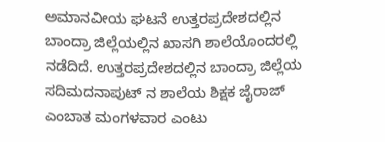ಅಮಾನವೀಯ ಘಟನೆ ಉತ್ತರಪ್ರದೇಶದಲ್ಲಿನ ಬಾಂದ್ರಾ ಜಿಲ್ಲೆಯಲ್ಲಿನ ಖಾಸಗಿ ಶಾಲೆಯೊಂದರಲ್ಲಿ ನಡೆದಿದೆ. ಉತ್ತರಪ್ರದೇಶದಲ್ಲಿನ ಬಾಂದ್ರಾ ಜಿಲ್ಲೆಯ ಸದಿಮದನಾಪುಟ್ ನ ಶಾಲೆಯ ಶಿಕ್ಷಕ ಜೈರಾಜ್ ಎಂಬಾತ ಮಂಗಳವಾರ ಎಂಟು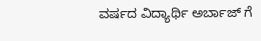ವರ್ಷದ ವಿದ್ಯಾರ್ಥಿ ಅರ್ಬಾಜ್ ಗೆ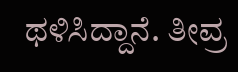ಥಳಿಸಿದ್ದಾನೆ. ತೀವ್ರ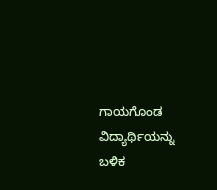ಗಾಯಗೊಂಡ ವಿದ್ಯಾರ್ಥಿಯನ್ನು ಬಳಿಕ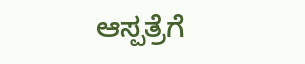ಆಸ್ಪತ್ರೆಗೆ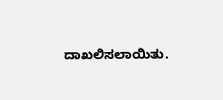ದಾಖಲಿಸಲಾಯಿತು.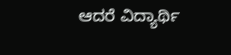ಆದರೆ ವಿದ್ಯಾರ್ಥಿ